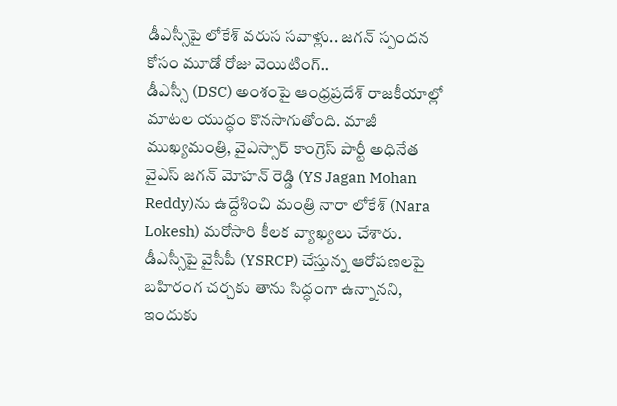డీఎస్సీపై లోకేశ్ వరుస సవాళ్లు.. జగన్ స్పందన కోసం మూడో రోజు వెయిటింగ్..
డీఎస్సీ (DSC) అంశంపై ఆంధ్రప్రదేశ్ రాజకీయాల్లో మాటల యుద్ధం కొనసాగుతోంది. మాజీ ముఖ్యమంత్రి, వైఎస్సార్ కాంగ్రెస్ పార్టీ అధినేత వైఎస్ జగన్ మోహన్ రెడ్డి (YS Jagan Mohan Reddy)ను ఉద్దేశించి మంత్రి నారా లోకేశ్ (Nara Lokesh) మరోసారి కీలక వ్యాఖ్యలు చేశారు. డీఎస్సీపై వైసీపీ (YSRCP) చేస్తున్న ఆరోపణలపై బహిరంగ చర్చకు తాను సిద్ధంగా ఉన్నానని, ఇందుకు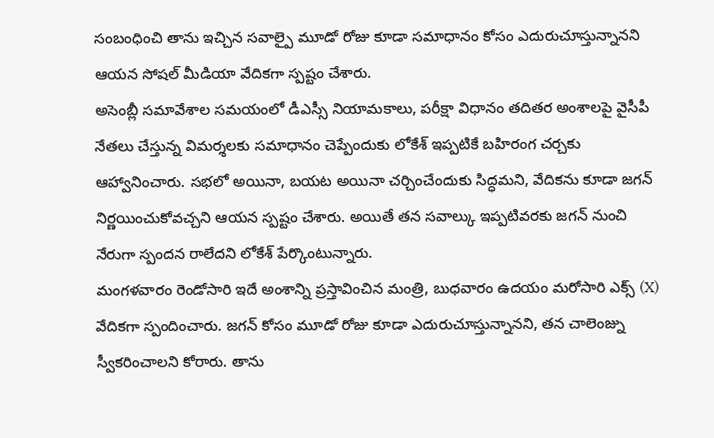సంబంధించి తాను ఇచ్చిన సవాల్పై మూడో రోజు కూడా సమాధానం కోసం ఎదురుచూస్తున్నానని ఆయన సోషల్ మీడియా వేదికగా స్పష్టం చేశారు.
అసెంబ్లీ సమావేశాల సమయంలో డీఎస్సీ నియామకాలు, పరీక్షా విధానం తదితర అంశాలపై వైసీపీ నేతలు చేస్తున్న విమర్శలకు సమాధానం చెప్పేందుకు లోకేశ్ ఇప్పటికే బహిరంగ చర్చకు ఆహ్వానించారు. సభలో అయినా, బయట అయినా చర్చించేందుకు సిద్ధమని, వేదికను కూడా జగన్ నిర్ణయించుకోవచ్చని ఆయన స్పష్టం చేశారు. అయితే తన సవాల్కు ఇప్పటివరకు జగన్ నుంచి నేరుగా స్పందన రాలేదని లోకేశ్ పేర్కొంటున్నారు.
మంగళవారం రెండోసారి ఇదే అంశాన్ని ప్రస్తావించిన మంత్రి, బుధవారం ఉదయం మరోసారి ఎక్స్ (X) వేదికగా స్పందించారు. జగన్ కోసం మూడో రోజు కూడా ఎదురుచూస్తున్నానని, తన చాలెంజ్ను స్వీకరించాలని కోరారు. తాను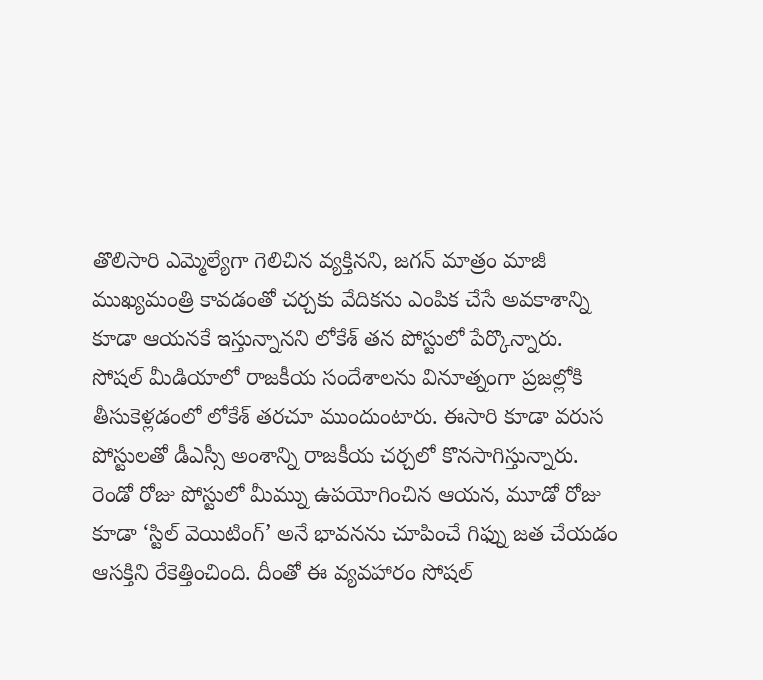తొలిసారి ఎమ్మెల్యేగా గెలిచిన వ్యక్తినని, జగన్ మాత్రం మాజీ ముఖ్యమంత్రి కావడంతో చర్చకు వేదికను ఎంపిక చేసే అవకాశాన్ని కూడా ఆయనకే ఇస్తున్నానని లోకేశ్ తన పోస్టులో పేర్కొన్నారు.
సోషల్ మీడియాలో రాజకీయ సందేశాలను వినూత్నంగా ప్రజల్లోకి తీసుకెళ్లడంలో లోకేశ్ తరచూ ముందుంటారు. ఈసారి కూడా వరుస పోస్టులతో డీఎస్సీ అంశాన్ని రాజకీయ చర్చలో కొనసాగిస్తున్నారు. రెండో రోజు పోస్టులో మీమ్ను ఉపయోగించిన ఆయన, మూడో రోజు కూడా ‘స్టిల్ వెయిటింగ్’ అనే భావనను చూపించే గిఫ్ను జత చేయడం ఆసక్తిని రేకెత్తించింది. దీంతో ఈ వ్యవహారం సోషల్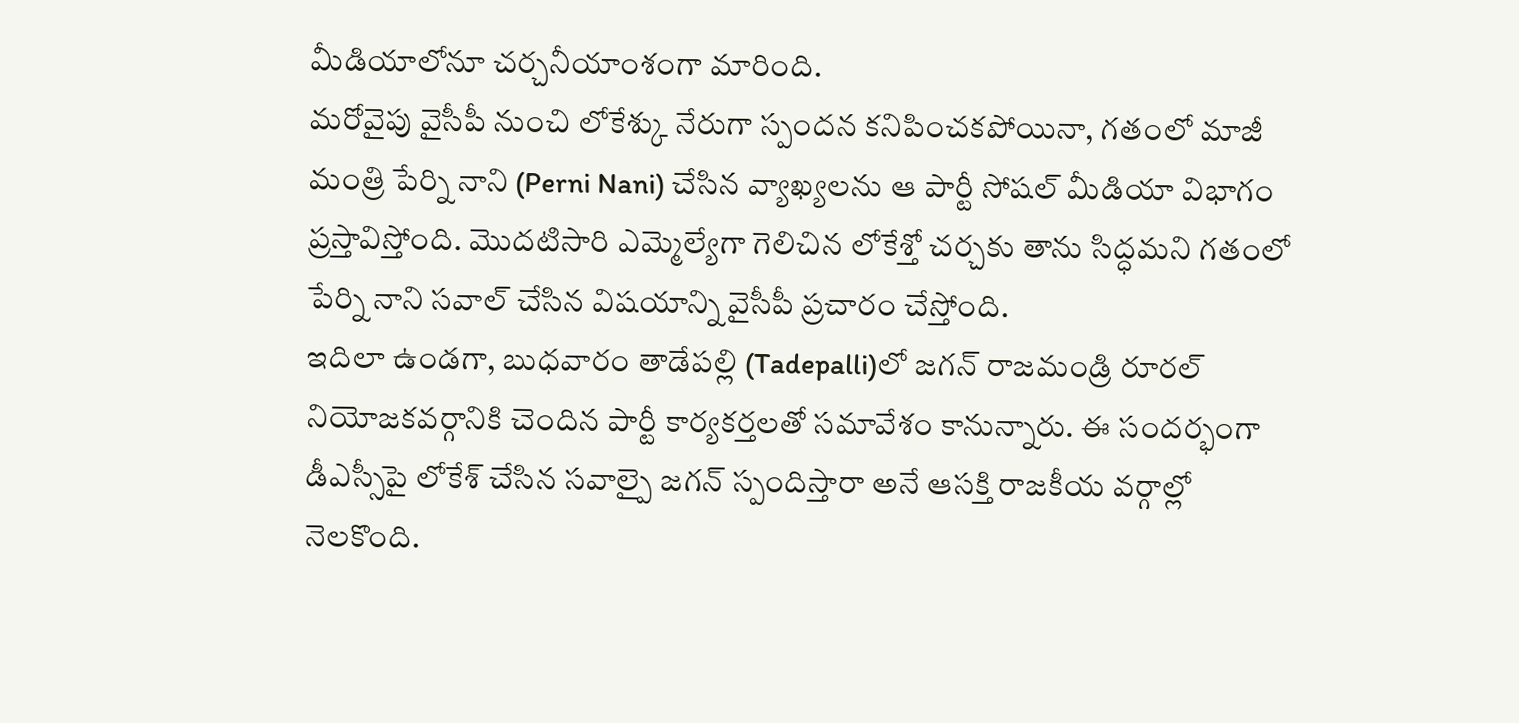మీడియాలోనూ చర్చనీయాంశంగా మారింది.
మరోవైపు వైసీపీ నుంచి లోకేశ్కు నేరుగా స్పందన కనిపించకపోయినా, గతంలో మాజీ మంత్రి పేర్ని నాని (Perni Nani) చేసిన వ్యాఖ్యలను ఆ పార్టీ సోషల్ మీడియా విభాగం ప్రస్తావిస్తోంది. మొదటిసారి ఎమ్మెల్యేగా గెలిచిన లోకేశ్తో చర్చకు తాను సిద్ధమని గతంలో పేర్ని నాని సవాల్ చేసిన విషయాన్ని వైసీపీ ప్రచారం చేస్తోంది.
ఇదిలా ఉండగా, బుధవారం తాడేపల్లి (Tadepalli)లో జగన్ రాజమండ్రి రూరల్ నియోజకవర్గానికి చెందిన పార్టీ కార్యకర్తలతో సమావేశం కానున్నారు. ఈ సందర్భంగా డీఎస్సీపై లోకేశ్ చేసిన సవాల్పై జగన్ స్పందిస్తారా అనే ఆసక్తి రాజకీయ వర్గాల్లో నెలకొంది.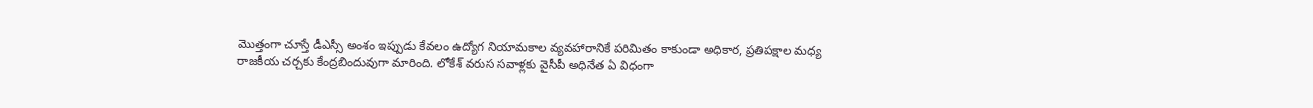మొత్తంగా చూస్తే డీఎస్సీ అంశం ఇప్పుడు కేవలం ఉద్యోగ నియామకాల వ్యవహారానికే పరిమితం కాకుండా అధికార, ప్రతిపక్షాల మధ్య రాజకీయ చర్చకు కేంద్రబిందువుగా మారింది. లోకేశ్ వరుస సవాళ్లకు వైసీపీ అధినేత ఏ విధంగా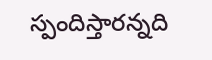స్పందిస్తారన్నది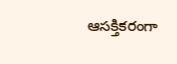ఆసక్తికరంగా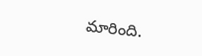మారింది.